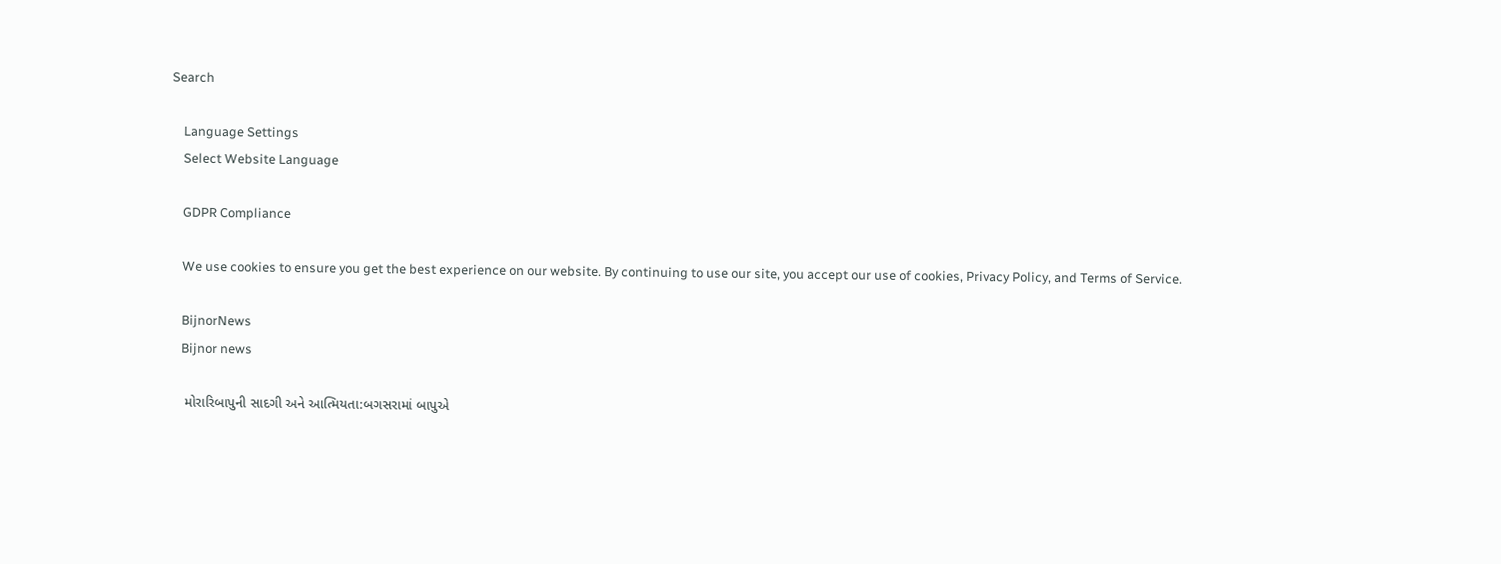Search

    Language Settings
    Select Website Language

    GDPR Compliance

    We use cookies to ensure you get the best experience on our website. By continuing to use our site, you accept our use of cookies, Privacy Policy, and Terms of Service.

    BijnorNews
    Bijnor news

    મોરારિબાપુની સાદગી અને આત્મિયતા:બગસરામાં બાપુએ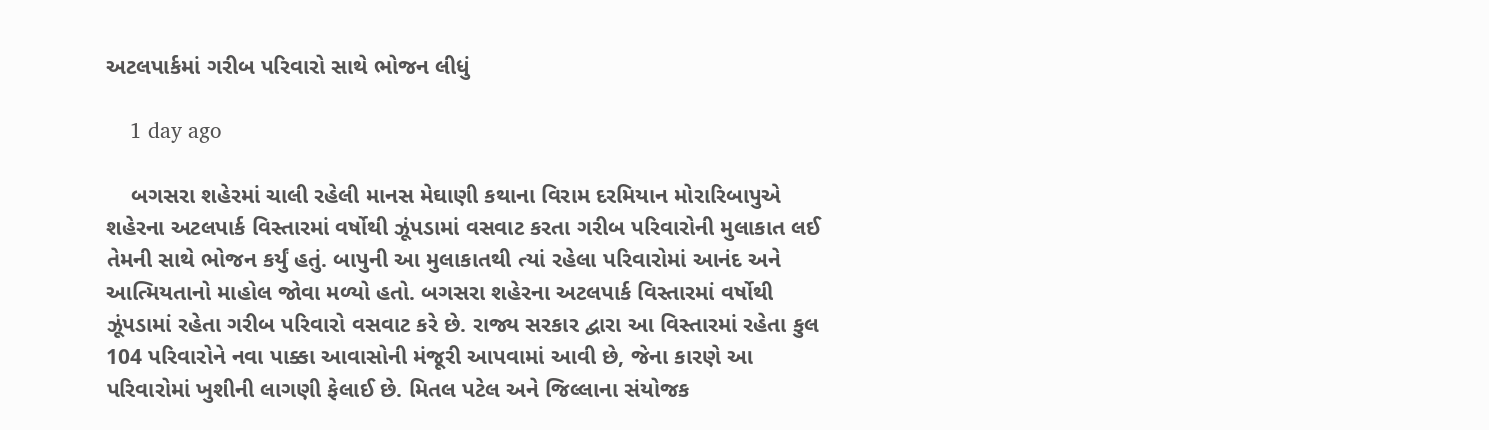અટલપાર્કમાં ગરીબ પરિવારો સાથે ભોજન લીધું

    1 day ago

    બગસરા શહેરમાં ચાલી રહેલી માનસ મેઘાણી કથાના વિરામ દરમિયાન મોરારિબાપુએ શહેરના અટલપાર્ક વિસ્તારમાં વર્ષોથી ઝૂંપડામાં વસવાટ કરતા ગરીબ પરિવારોની મુલાકાત લઈ તેમની સાથે ભોજન કર્યું હતું. બાપુની આ મુલાકાતથી ત્યાં રહેલા પરિવારોમાં આનંદ અને આત્મિયતાનો માહોલ જોવા મળ્યો હતો. બગસરા શહેરના અટલપાર્ક વિસ્તારમાં વર્ષોથી ઝૂંપડામાં રહેતા ગરીબ પરિવારો વસવાટ કરે છે. રાજ્ય સરકાર દ્વારા આ વિસ્તારમાં રહેતા કુલ 104 પરિવારોને નવા પાક્કા આવાસોની મંજૂરી આપવામાં આવી છે, જેના કારણે આ પરિવારોમાં ખુશીની લાગણી ફેલાઈ છે. મિતલ પટેલ અને જિલ્લાના સંયોજક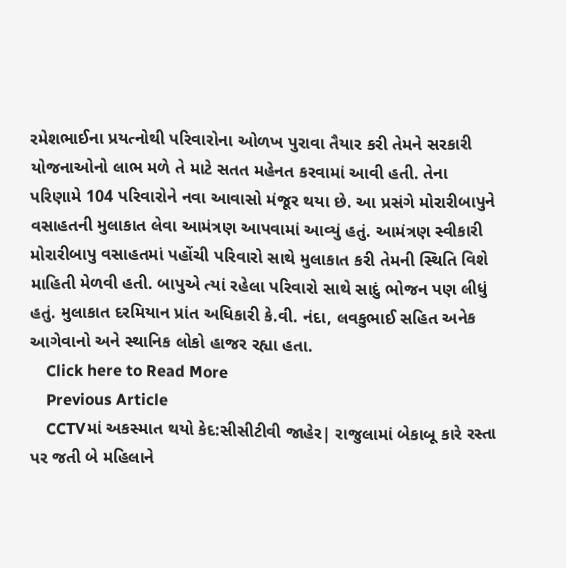રમેશભાઈના પ્રયત્નોથી પરિવારોના ઓળખ પુરાવા તૈયાર કરી તેમને સરકારી યોજનાઓનો લાભ મળે તે માટે સતત મહેનત કરવામાં આવી હતી. તેના પરિણામે 104 પરિવારોને નવા આવાસો મંજૂર થયા છે. આ પ્રસંગે મોરારીબાપુને વસાહતની મુલાકાત લેવા આમંત્રણ આપવામાં આવ્યું હતું. આમંત્રણ સ્વીકારી મોરારીબાપુ વસાહતમાં પહોંચી પરિવારો સાથે મુલાકાત કરી તેમની સ્થિતિ વિશે માહિતી મેળવી હતી. બાપુએ ત્યાં રહેલા પરિવારો સાથે સાદું ભોજન પણ લીધું હતું. મુલાકાત દરમિયાન પ્રાંત અધિકારી કે.વી. નંદા, લવકુભાઈ સહિત અનેક આગેવાનો અને સ્થાનિક લોકો હાજર રહ્યા હતા.
    Click here to Read More
    Previous Article
    CCTVમાં અકસ્માત થયો કેદ:સીસીટીવી જાહેર| રાજુલામાં બેકાબૂ કારે રસ્તા પર જતી બે મહિલાને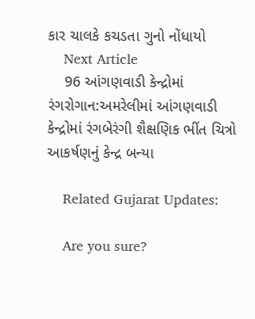કાર ચાલકે કચડતા ગુનો નોંધાયો
    Next Article
    96 આંગણવાડી કેન્દ્રોમાં રંગરોગાન:અમરેલીમાં આંગણવાડી કેન્દ્રોમાં રંગબેરંગી શૈક્ષણિક ભીંત ચિત્રો આકર્ષણનું કેન્દ્ર બન્યા

    Related Gujarat Updates:

    Are you sure?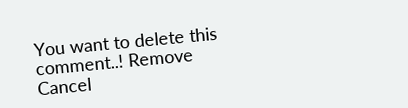You want to delete this comment..! Remove Cancel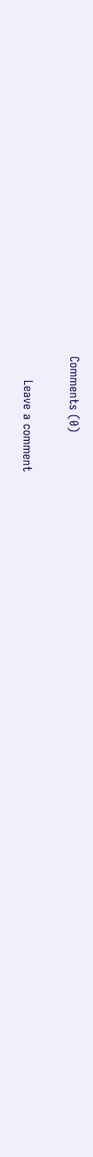Comments (0)

      Leave a comment